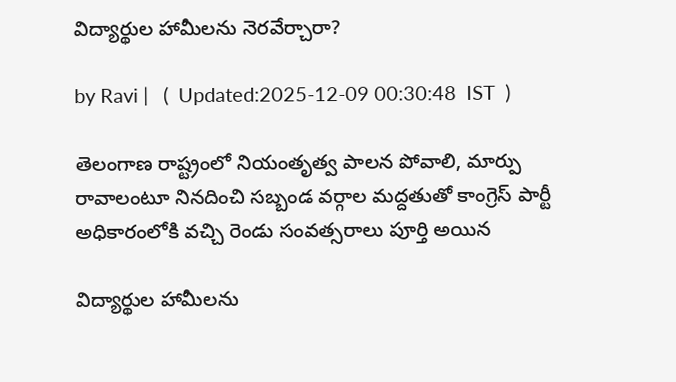విద్యార్థుల హామీలను నెరవేర్చారా?

by Ravi |   (  Updated:2025-12-09 00:30:48  IST  )

తెలంగాణ రాష్ట్రంలో నియంతృత్వ పాలన పోవాలి, మార్పు రావాలంటూ నినదించి సబ్బండ వర్గాల మద్దతుతో కాంగ్రెస్ పార్టీ అధికారంలోకి వచ్చి రెండు సంవత్సరాలు పూర్తి అయిన

విద్యార్థుల హామీలను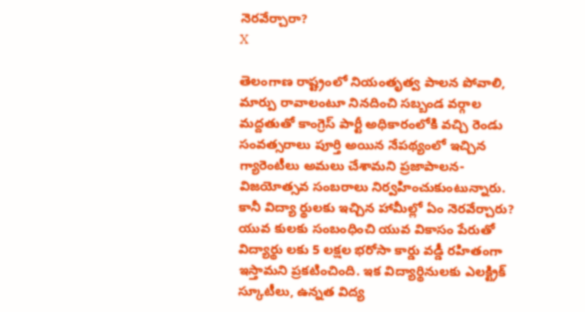నెరవేర్చారా?
X

తెలంగాణ రాష్ట్రంలో నియంతృత్వ పాలన పోవాలి, మార్పు రావాలంటూ నినదించి సబ్బండ వర్గాల మద్దతుతో కాంగ్రెస్ పార్టీ అధికారంలోకి వచ్చి రెండు సంవత్సరాలు పూర్తి అయిన నేపథ్యంలో ఇచ్చిన గ్యారెంటీలు అమలు చేశామని ప్రజాపాలన- విజయోత్సవ సంబరాలు నిర్వహించుకుంటున్నారు. కానీ విద్యా ర్థులకు ఇచ్చిన హామీల్లో ఏం నెరవేర్చారు? యువ కులకు సంబంధించి యువ వికాసం పేరుతో విద్యార్థు లకు 5 లక్షల భరోసా కార్డు వడ్డీ రహితంగా ఇస్తామని ప్రకటించింది. ఇక విద్యార్థినులకు ఎలక్ట్రిక్ స్కూటీలు, ఉన్నత విద్య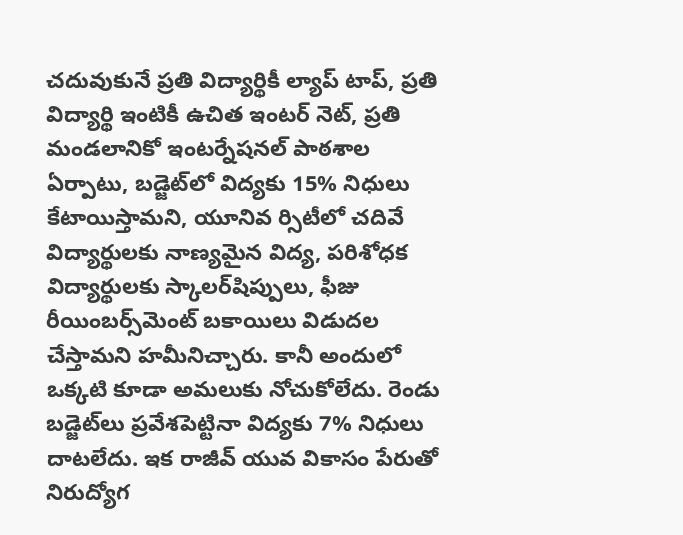చదువుకునే ప్రతి విద్యార్థికీ ల్యాప్ టాప్, ప్రతి విద్యార్థి ఇంటికీ ఉచిత ఇంటర్ నెట్, ప్రతి మండలానికో ఇంటర్నేషనల్ పాఠశాల ఏర్పాటు, బడ్జెట్‌లో విద్యకు 15% నిధులు కేటాయిస్తామని, యూనివ ర్సిటీలో చదివే విద్యార్థులకు నాణ్యమైన విద్య, పరిశోధక విద్యార్థులకు స్కాలర్‌షిప్పులు, ఫీజు రీయింబర్స్‌మెంట్ బకాయిలు విడుదల చేస్తామని హమీనిచ్చారు. కానీ అందులో ఒక్కటి కూడా అమలుకు నోచుకోలేదు. రెండు బడ్జెట్‌లు ప్రవేశపెట్టినా విద్యకు 7% నిధులు దాటలేదు. ఇక రాజీవ్ యువ వికాసం పేరుతో నిరుద్యోగ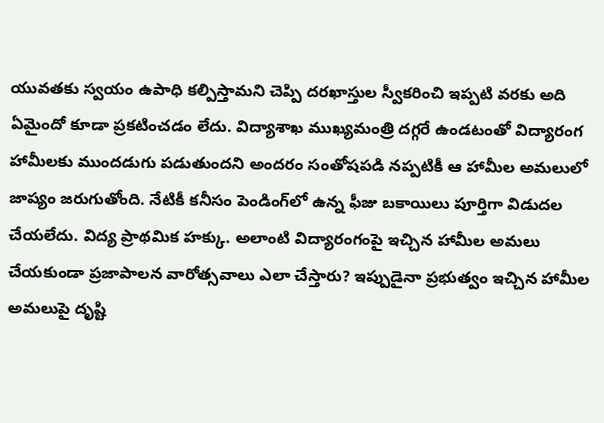యువతకు స్వయం ఉపాధి కల్పిస్తామని చెప్పి దరఖాస్తుల స్వీకరించి ఇప్పటి వరకు అది ఏమైందో కూడా ప్రకటించడం లేదు. విద్యాశాఖ ముఖ్యమంత్రి దగ్గరే ఉండటంతో విద్యారంగ హామీలకు ముందడుగు పడుతుందని అందరం సంతోషపడి నప్పటికీ ఆ హామీల అమలులో జాప్యం జరుగుతోంది. నేటికీ కనీసం పెండింగ్‌లో ఉన్న ఫీజు బకాయిలు పూర్తిగా విడుదల చేయలేదు. విద్య ప్రాథమిక హక్కు. అలాంటి విద్యారంగంపై ఇచ్చిన హామీల అమలు చేయకుండా ప్రజాపాలన వారోత్సవాలు ఎలా చేస్తారు? ఇప్పుడైనా ప్రభుత్వం ఇచ్చిన హామీల అమలుపై దృష్టి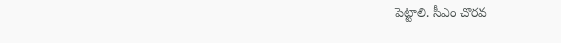పెట్టాలి. సీఎం చొరవ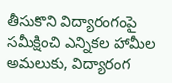తీసుకొని విద్యారంగంపై సమీక్షించి ఎన్నికల హామీల అమలుకు, విద్యారంగ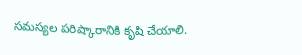సమస్యల పరిష్కారానికి కృషి చేయాలి.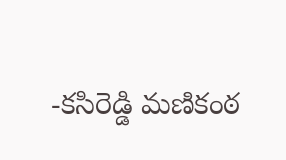-కసిరెడ్డి మణికంఠ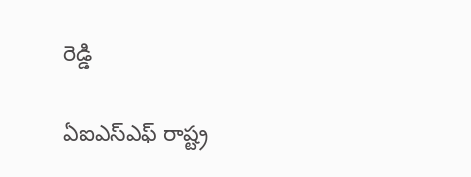రెడ్డి

ఏఐఎస్ఎఫ్ రాష్ట్ర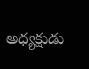అధ్యక్షుడు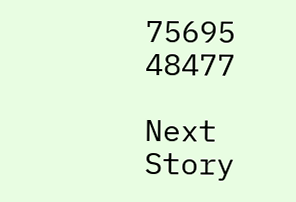75695 48477

Next Story